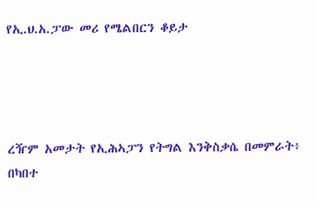የኢ.ህ.አ.ፓው መሪ የሜልበርን ቆይታ




ረዥም አመታት የኢሕኣፓን የትግል እንቅስቃሴ በመምራት፥ በካበተ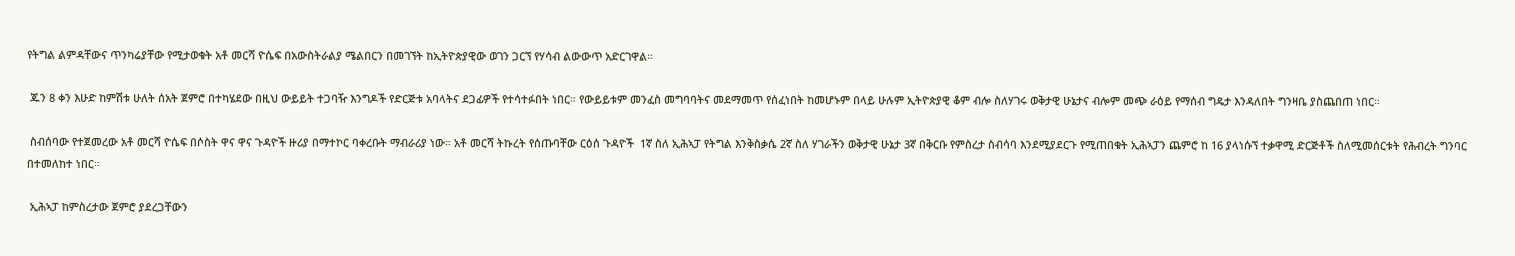የትግል ልምዳቸውና ጥንካሬያቸው የሚታወቁት አቶ መርሻ ዮሴፍ በአውስትራልያ ሜልበርን በመገኘት ከኢትዮጵያዊው ወገን ጋርኘ የሃሳብ ልውውጥ አድርገዋል።

 ጁን 8 ቀን እሁድ ከምሽቱ ሁለት ሰአት ጀምሮ በተካሄደው በዚህ ውይይት ተጋባዥ እንግዶች የድርጅቱ አባላትና ደጋፊዎች የተሳተፉበት ነበር። የውይይቱም መንፈስ መግባባትና መደማመጥ የሰፈነበት ከመሆኑም በላይ ሁሉም ኢትዮጵያዊ ቆም ብሎ ስለሃገሩ ወቅታዊ ሁኔታና ብሎም መጭ ራዕይ የማሰብ ግዴታ እንዳለበት ግንዛቤ ያስጨበጠ ነበር።

 ስብሰባው የተጀመረው አቶ መርሻ ዮሴፍ በሶስት ዋና ዋና ጉዳዮች ዙሪያ በማተኮር ባቀረቡት ማብራሪያ ነው። አቶ መርሻ ትኩረት የሰጡባቸው ርዕሰ ጉዳዮች  1ኛ ስለ ኢሕኣፓ የትግል እንቅስቃሴ 2ኛ ስለ ሃገራችን ወቅታዊ ሁኔታ 3ኛ በቅርቡ የምስረታ ስብሳባ እንደሚያደርጉ የሚጠበቁት ኢሕኣፓን ጨምሮ ከ 16 ያላነሱኘ ተቃዋሚ ድርጅቶች ስለሚመሰርቱት የሕብረት ግንባር በተመለከተ ነበር።

 ኢሕኣፓ ከምስረታው ጀምሮ ያደረጋቸውን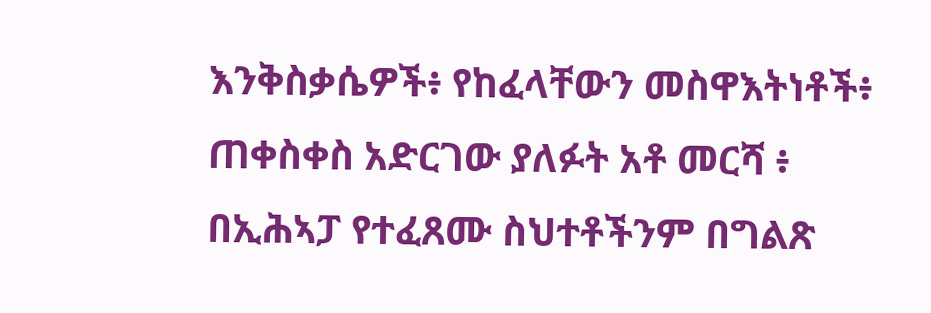እንቅስቃሴዎች፥ የከፈላቸውን መስዋእትነቶች፥ ጠቀስቀስ አድርገው ያለፉት አቶ መርሻ ፥ በኢሕኣፓ የተፈጸሙ ስህተቶችንም በግልጽ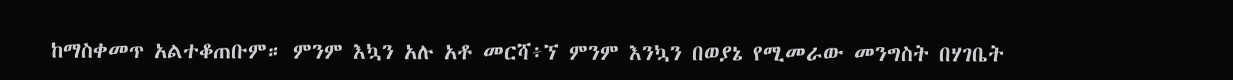ከማስቀመጥ አልተቆጠቡም። ምንም እኳን አሉ አቶ መርሻ፥ኘ ምንም እንኳን በወያኔ የሚመራው መንግስት በሃገቤት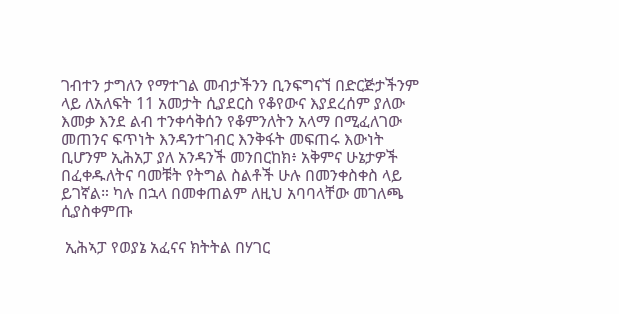ገብተን ታግለን የማተገል መብታችንን ቢንፍግናኘ በድርጅታችንም ላይ ለአለፍት 11 አመታት ሲያደርስ የቆየውና እያደረሰም ያለው እመቃ እንደ ልብ ተንቀሳቅሰን የቆምንለትን አላማ በሚፈለገው መጠንና ፍጥነት እንዳንተገብር እንቅፋት መፍጠሩ እውነት ቢሆንም ኢሕአፓ ያለ አንዳንች መንበርከክ፥ አቅምና ሁኔታዎች በፈቀዱለትና ባመቹት የትግል ስልቶች ሁሉ በመንቀስቀስ ላይ ይገኛል። ካሉ በኋላ በመቀጠልም ለዚህ አባባላቸው መገለጫ ሲያስቀምጡ

 ኢሕኣፓ የወያኔ አፈናና ክትትል በሃገር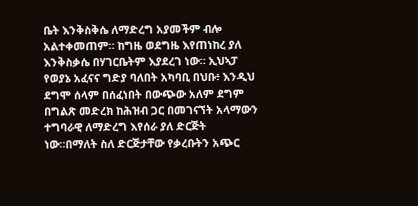ቤት እንቅስቅሴ ለማድረግ አያመችም ብሎ አልተቀመጠም። ከግዜ ወደግዜ እየጠነከረ ያለ እንቅስቃሴ በሃገርቤትም እያደረገ ነው። ኢህኣፓ የወያኔ አፈናና ግድያ ባለበት አካባቢ በህቡ፥ እንዲህ ደግሞ ሰላም በሰፈነበት በውጭው አለም ደግም በግልጽ መድረክ ከሕዝብ ጋር በመገናኘት አላማውን ተግባራዊ ለማድረግ እየሰራ ያለ ድርጅት ነው።በማለት ስለ ድርጅታቸው የቃረቡትን አጭር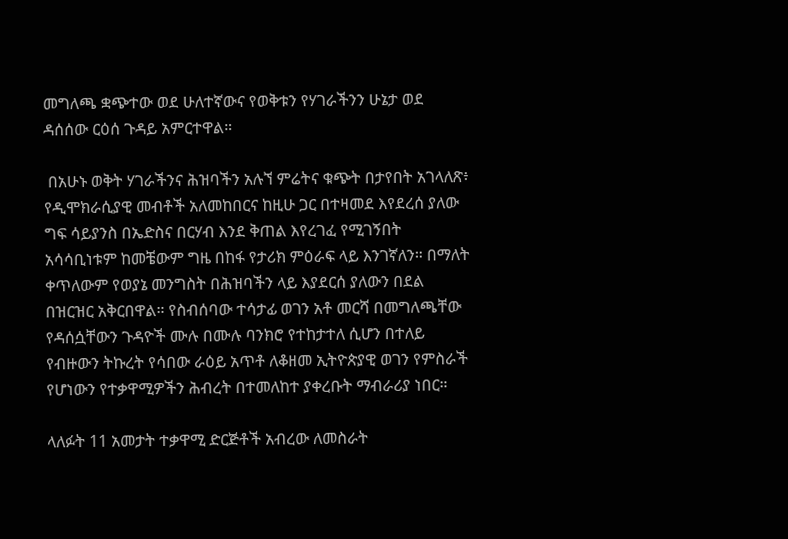መግለጫ ቋጭተው ወደ ሁለተኛውና የወቅቱን የሃገራችንን ሁኔታ ወደ ዳሰሰው ርዕሰ ጉዳይ አምርተዋል።

 በአሁኑ ወቅት ሃገራችንና ሕዝባችን አሉኘ ምሬትና ቁጭት በታየበት አገላለጽ፥ የዲሞክራሲያዊ መብቶች አለመከበርና ከዚሁ ጋር በተዛመደ እየደረሰ ያለው ግፍ ሳይያንስ በኤድስና በርሃብ እንደ ቅጠል እየረገፈ የሚገኝበት አሳሳቢነቱም ከመቼውም ግዜ በከፋ የታሪክ ምዕራፍ ላይ እንገኛለን። በማለት ቀጥለውም የወያኔ መንግስት በሕዝባችን ላይ እያደርሰ ያለውን በደል በዝርዝር አቅርበዋል። የስብሰባው ተሳታፊ ወገን አቶ መርሻ በመግለጫቸው የዳሰሷቸውን ጉዳዮች ሙሉ በሙሉ ባንክሮ የተከታተለ ሲሆን በተለይ የብዙውን ትኩረት የሳበው ራዕይ አጥቶ ለቆዘመ ኢትዮጵያዊ ወገን የምስራች የሆነውን የተቃዋሚዎችን ሕብረት በተመለከተ ያቀረቡት ማብራሪያ ነበር።

ላለፉት 11 አመታት ተቃዋሚ ድርጅቶች አብረው ለመስራት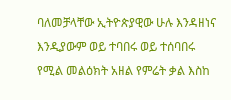ባለመቻላቸው ኢትዮጵያዊው ሁሉ እንዳዘነና እንዲያውም ወይ ተባበሩ ወይ ተሰባበሩ የሚል መልዕክት አዘል የምሬት ቃል እስከ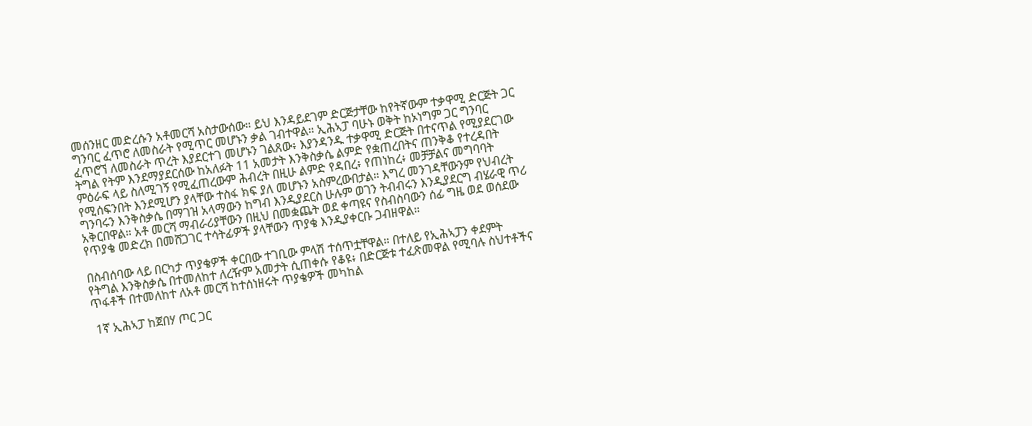መሰንዘር መድረሱን አቶመርሻ አስታውሰው። ይህ እንዳይደገም ድርጅታቸው ከየትኛውም ተቃዋሚ ድርጅት ጋር ግንባር ፈጥሮ ለመስራት የሚጥር መሆኑን ቃል ገብተዋል። ኢሕኣፓ ባሁኑ ወቅት ከኦነግም ጋር ግንባር ፈጥሮኘ ለመስራት ጥረት እያደርተገ መሆኑን ገልጸው፥ እያንዳንዱ ተቃዋሚ ድርጅት በተናጥል የሚያደርገው ትግል የትም እንደማያደርሰው ከአለፉት 11 አመታት እንቅስቃሴ ልምድ የቋጠረበትና ጠንቅቆ የተረዳበት ምዕራፍ ላይ ስለሚገኝ የሚፈጠረውም ሕብረት በዚሁ ልምድ የዳበረ፥ የጠነከረ፥ መቻቻልና መግባባት የሚሰፍንበት እንደሚሆን ያላቸው ተስፋ ክፍ ያለ መሆኑን አስምረውበታል። እግረ መንገዳቸውንም የህብረት ግንባሩን እንቅስቃሴ በማገዝ አላማውን ከግብ እንዲያደርስ ሁሉም ወገን ትብብሩን እንዲያደርግ ብሄራዊ ጥሪ አቅርበዋል። አቶ መርሻ ማብራሪያቸውን በዚህ በመቋጨት ወደ ቀጣዩና የስብስባውን ሰፊ ግዜ ወደ ወሰደው የጥያቄ መድረክ በመሸጋገር ተሳትፊዎች ያላቸውን ጥያቄ እንዲያቀርቡ ጋብዘዋል።

በስብሰባው ላይ በርካታ ጥያቄዎች ቀርበው ተገቢው ምላሽ ተሰጥቷቸዋል። በተለይ የኢሕኣፓን ቀደምት የትግል እንቅስቃሴ በተመለከተ ለረዥም አመታት ሲጠቀሱ የቆዩ፥ በድርጅቱ ተፈጽመዋል የሚባሉ ስህተቶችና ጥፋቶች በተመለከተ ለአቶ መርሻ ከተሰነዘሩት ጥያቄዎች መካከል

 1ኛ ኢሕኣፓ ከጀበሃ ጦር ጋር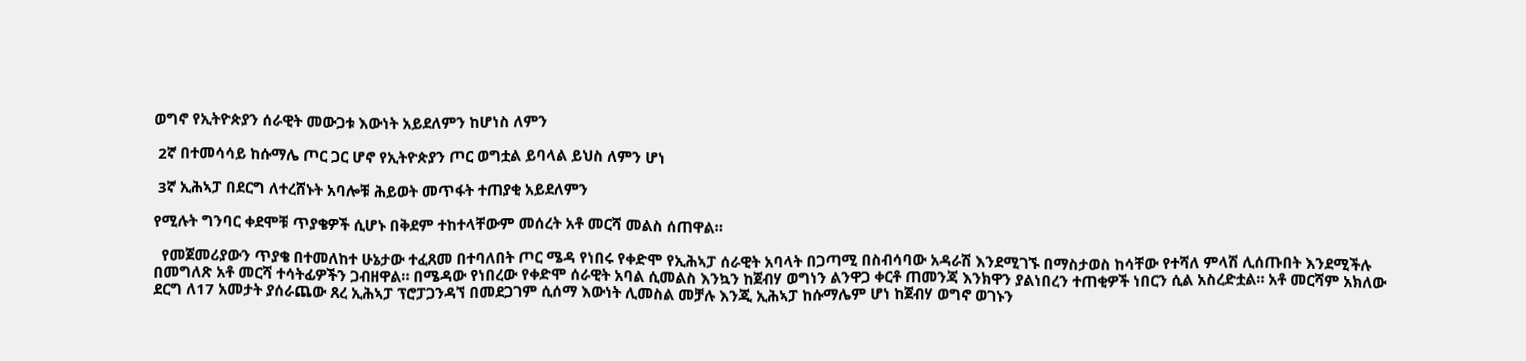ወግኖ የኢትዮጵያን ሰራዊት መውጋቱ እውነት አይደለምን ከሆነስ ለምን

 2ኛ በተመሳሳይ ከሱማሌ ጦር ጋር ሆኖ የኢትዮጵያን ጦር ወግቷል ይባላል ይህስ ለምን ሆነ

 3ኛ ኢሕኣፓ በደርግ ለተረሸኑት አባሎቹ ሕይወት መጥፋት ተጠያቂ አይደለምን

የሚሉት ግንባር ቀደሞቹ ጥያቄዎች ሲሆኑ በቅደም ተከተላቸውም መሰረት አቶ መርሻ መልስ ሰጠዋል።

  የመጀመሪያውን ጥያቄ በተመለከተ ሁኔታው ተፈጸመ በተባለበት ጦር ሜዳ የነበሩ የቀድሞ የኢሕኣፓ ሰራዊት አባላት በጋጣሚ በስብሳባው አዳራሽ እንደሚገኙ በማስታወስ ከሳቸው የተሻለ ምላሽ ሊሰጡበት እንደሚችሉ በመግለጽ አቶ መርሻ ተሳትፊዎችን ጋብዘዋል። በሜዳው የነበረው የቀድሞ ሰራዊት አባል ሲመልስ እንኳን ከጀብሃ ወግነን ልንዋጋ ቀርቶ ጠመንጃ እንክዋን ያልነበረን ተጠቂዎች ነበርን ሲል አስረድቷል። አቶ መርሻም አክለው ደርግ ለ17 አመታት ያሰራጨው ጸረ ኢሕኣፓ ፕሮፓጋንዳኘ በመደጋገም ሲሰማ እውነት ሊመስል መቻሉ እንጂ ኢሕኣፓ ከሱማሌም ሆነ ከጀብሃ ወግኖ ወገኑን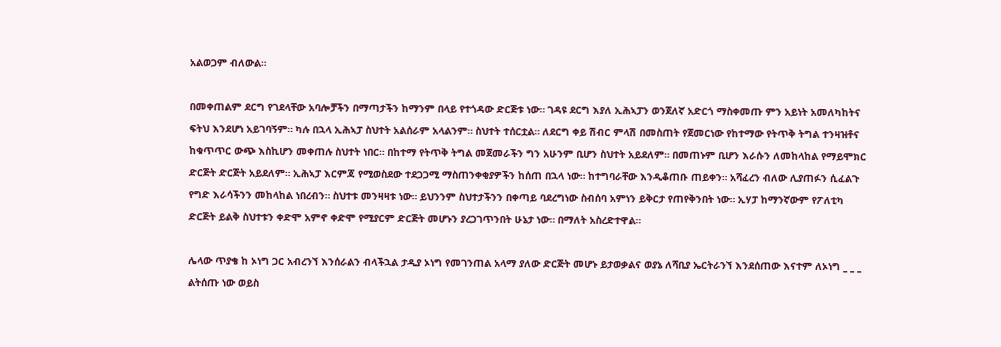አልወጋም ብለውል።

በመቀጠልም ደርግ የገደላቸው አባሎቻችን በማጣታችን ከማንም በላይ የተጎዳው ድርጅቱ ነው። ገዳዩ ደርግ እያለ ኢሕኣፓን ወንጀለኛ አድርጎ ማስቀመጡ ምን አይነት አመለካከትና ፍትህ እንደሆነ አይገባኝም። ካሉ በኋላ ኢሕኣፓ ስህተት አልሰራም አላልንም። ስህተት ተሰርቷል። ለደርግ ቀይ ሽብር ምላሽ በመስጠት የጀመርነው የከተማው የትጥቅ ትግል ተንዛዝቶና ከቁጥጥር ውጭ እስኪሆን መቀጠሉ ስህተት ነበር። በከተማ የትጥቅ ትግል መጀመራችን ግን አሁንም ቢሆን ስህተት አይደለም። በመጠኑም ቢሆን እራሱን ለመከላከል የማይሞክር ድርጅት ድርጅት አይደለም። ኢሕኣፓ እርምጃ የሚወስደው ተደጋጋሚ ማስጠንቀቂያዎችን ከሰጠ በኋላ ነው። ከተግባራቸው እንዲቆጠቡ ጠይቀን። አሻፈረን ብለው ሊያጠፉን ሲፈልጉ የግድ እራሳችንን መከላከል ነበረብን። ስህተቱ መንዛዛቱ ነው። ይህንንም ስህተታችንን በቀጣይ ባደረግነው ስብሰባ አምነን ይቅርታ የጠየቅንበት ነው። ኢሃፓ ከማንኛውም የፖለቲካ ድርጅት ይልቅ ስህተቱን ቀድሞ አምኖ ቀድሞ የሚያርም ድርጅት መሆኑን ያረጋገጥንበት ሁኔታ ነው። በማለት አስረድተዋል።

ሌላው ጥያቄ ከ ኦነግ ጋር አብረንኘ እንሰራልን ብላችኋል ታዲያ ኦነግ የመገንጠል አላማ ያለው ድርጅት መሆኑ ይታወቃልና ወያኔ ለሻቢያ ኤርትራንኘ እንደሰጠው እናተም ለኦነግ _ _ _ ልትሰጡ ነው ወይስ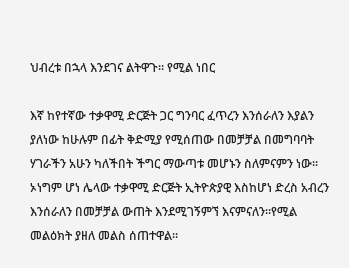ህብረቱ በኋላ እንደገና ልትዋጉ። የሚል ነበር

እኛ ከየተኛው ተቃዋሚ ድርጅት ጋር ግንባር ፈጥረን እንሰራለን እያልን ያለነው ከሁሉም በፊት ቅድሚያ የሚሰጠው በመቻቻል በመግባባት ሃገራችን አሁን ካለችበት ችግር ማውጣቱ መሆኑን ስለምናምን ነው። ኦነግም ሆነ ሌላው ተቃዋሚ ድርጅት ኢትዮጵያዊ እስከሆነ ድረስ አብረን እንሰራለን በመቻቻል ውጠት እንደሚገኝምኘ እናምናለን።የሚል መልዕክት ያዘለ መልስ ሰጠተዋል።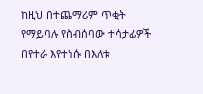ከዚህ በተጨማሪም ጥቂት የማይባሉ የስብሰባው ተሳታፊዎች በየተራ እየተነሱ በእለቱ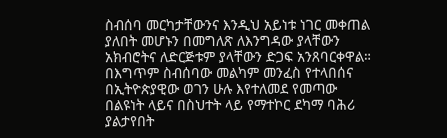ስብሰባ መርካታቸውንና እንዲህ አይነቱ ነገር መቀጠል ያለበት መሆኑን በመግለጽ ለእንግዳው ያላቸውን አክብሮትና ለድርጅቱም ያላቸውን ድጋፍ አንጸባርቀዋል። በእግጥም ስብሰባው መልካም መንፈስ የተላበሰና በኢትዮጵያዊው ወገን ሁሉ እየተለመደ የመጣው በልዩነት ላይና በስህተት ላይ የማተኮር ደካማ ባሕሪ ያልታየበት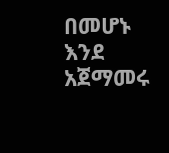በመሆኑ እንደ አጀማመሩ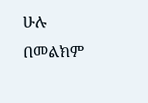ሁሉ በመልክም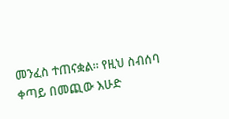መንፈስ ተጠናቋል። የዚህ ስብሰባ ቀጣይ በመጪው እሁድ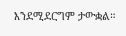እንደሚደርግም ታውቋል።